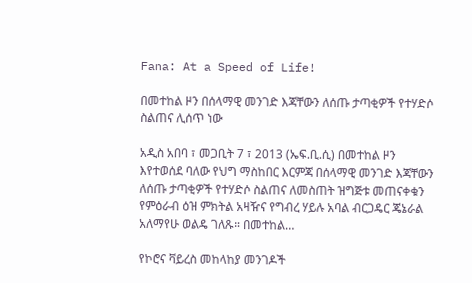Fana: At a Speed of Life!

በመተከል ዞን በሰላማዊ መንገድ እጃቸውን ለሰጡ ታጣቂዎች የተሃድሶ ስልጠና ሊሰጥ ነው

አዲስ አበባ ፣ መጋቢት 7 ፣ 2013 (ኤፍ.ቢ.ሲ) በመተከል ዞን እየተወሰደ ባለው የህግ ማስከበር እርምጃ በሰላማዊ መንገድ እጃቸውን ለሰጡ ታጣቂዎች የተሃድሶ ስልጠና ለመስጠት ዝግጅቱ መጠናቀቁን የምዕራብ ዕዝ ምክትል አዛዥና የግብረ ሃይሉ አባል ብርጋዴር ጄኔራል አለማየሁ ወልዴ ገለጹ። በመተከል…

የኮሮና ቫይረስ መከላከያ መንገዶች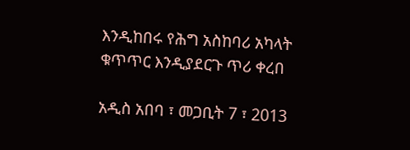እንዲከበሩ የሕግ አስከባሪ አካላት ቁጥጥር እንዲያደርጉ ጥሪ ቀረበ

አዲስ አበባ ፣ መጋቢት 7 ፣ 2013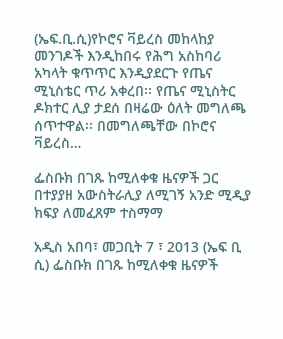(ኤፍ.ቢ.ሲ)የኮሮና ቫይረስ መከላከያ መንገዶች እንዲከበሩ የሕግ አስከባሪ አካላት ቁጥጥር እንዲያደርጉ የጤና ሚኒስቴር ጥሪ አቀረበ፡፡ የጤና ሚኒስትር ዶክተር ሊያ ታደሰ በዛሬው ዕለት መግለጫ ሰጥተዋል፡፡ በመግለጫቸው በኮሮና ቫይረስ…

ፌስቡክ በገጹ ከሚለቀቁ ዜናዎች ጋር በተያያዘ አውስትራሊያ ለሚገኝ አንድ ሚዲያ ክፍያ ለመፈጸም ተስማማ

አዲስ አበባ፣ መጋቢት 7 ፣ 2013 (ኤፍ ቢ ሲ) ፌስቡክ በገጹ ከሚለቀቁ ዜናዎች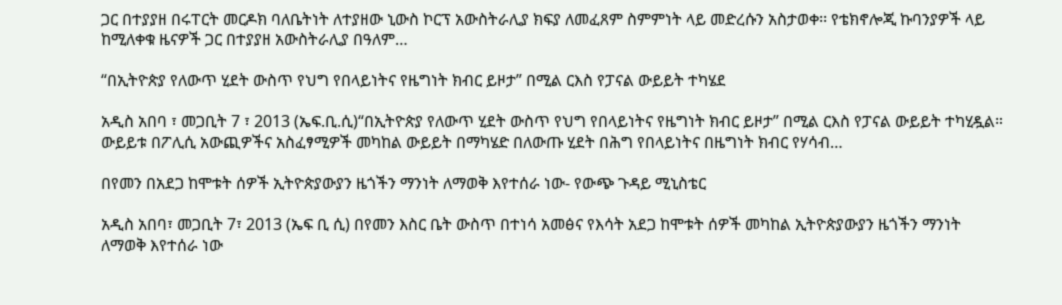ጋር በተያያዘ በሩፐርት መርዶክ ባለቤትነት ለተያዘው ኒውስ ኮርፕ አውስትራሊያ ክፍያ ለመፈጸም ስምምነት ላይ መድረሱን አስታወቀ፡፡ የቴክኖሎጂ ኩባንያዎች ላይ ከሚለቀቁ ዜናዎች ጋር በተያያዘ አውስትራሊያ በዓለም…

“በኢትዮጵያ የለውጥ ሂደት ውስጥ የህግ የበላይነትና የዜግነት ክብር ይዞታ” በሚል ርእስ የፓናል ውይይት ተካሄደ

አዲስ አበባ ፣ መጋቢት 7 ፣ 2013 (ኤፍ.ቢ.ሲ)“በኢትዮጵያ የለውጥ ሂደት ውስጥ የህግ የበላይነትና የዜግነት ክብር ይዞታ” በሚል ርእስ የፓናል ውይይት ተካሂዷል። ውይይቱ በፖሊሲ አውጪዎችና አስፈፃሚዎች መካከል ውይይት በማካሄድ በለውጡ ሂደት በሕግ የበላይነትና በዜግነት ክብር የሃሳብ…

በየመን በአደጋ ከሞቱት ሰዎች ኢትዮጵያውያን ዜጎችን ማንነት ለማወቅ እየተሰራ ነው- የውጭ ጉዳይ ሚኒስቴር

አዲስ አበባ፣ መጋቢት 7፣ 2013 (ኤፍ ቢ ሲ) በየመን እስር ቤት ውስጥ በተነሳ አመፅና የእሳት አደጋ ከሞቱት ሰዎች መካከል ኢትዮጵያውያን ዜጎችን ማንነት ለማወቅ እየተሰራ ነው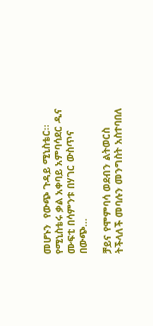መሆኑን  የውጭ ጉዳይ ሚኒስቴር፡፡ የሚኒስቴሩ ቃል አቀባይ አምባሳደር ዲና ሙፍቲ በሳምንቱ በሃገር ውስጥና በውጭ…

ቻይና የሞምባሳ ወደብን ልትወርስ ትችላለች መባሉን መንግስት አስተባበለ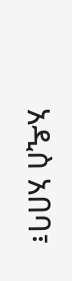አዲስ አበባ፣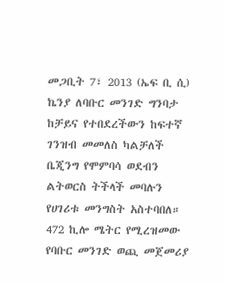መጋቢት 7፣ 2013 (ኤፍ ቢ ሲ) ኬንያ ለባቡር መንገድ ግንባታ ከቻይና የተበደረችውን ከፍተኛ ገንዝብ መመለስ ካልቻለች ቤጂንግ የሞምባሳ ወደብን ልትወርስ ትችላች መባሉን የሀገሪቱ መንግስት አስተባበለ። 472 ኪሎ ሜትር የሚረዝመው የባቡር መንገድ ወጪ መጀመሪያ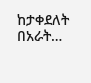ከታቀደለት በአራት…